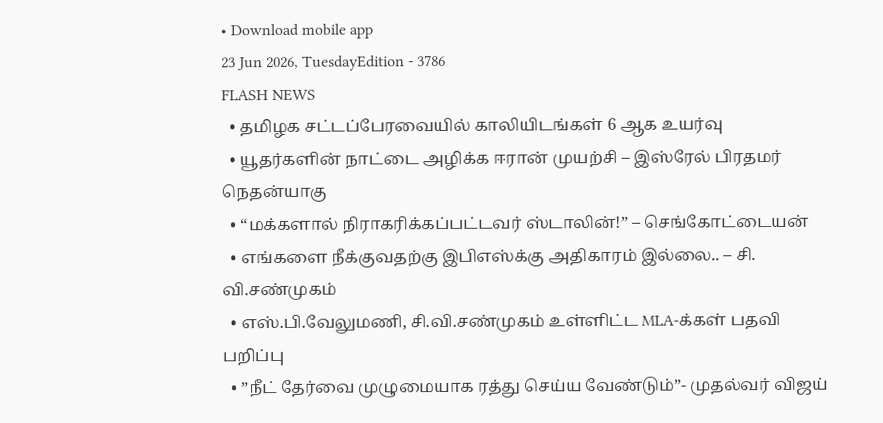• Download mobile app
23 Jun 2026, TuesdayEdition - 3786
FLASH NEWS
  • தமிழக சட்டப்பேரவையில் காலியிடங்கள் 6 ஆக உயர்வு
  • யூதர்களின் நாட்டை அழிக்க ஈரான் முயற்சி – இஸ்ரேல் பிரதமர் நெதன்யாகு
  • “மக்களால் நிராகரிக்கப்பட்டவர் ஸ்டாலின்!” – செங்கோட்டையன்
  • எங்களை நீக்குவதற்கு இபிஎஸ்க்கு அதிகாரம் இல்லை.. – சி. வி.சண்முகம்
  • எஸ்.பி.வேலுமணி, சி.வி.சண்முகம் உள்ளிட்ட MLA-க்கள் பதவி பறிப்பு
  • ”நீட் தேர்வை முழுமையாக ரத்து செய்ய வேண்டும்”- முதல்வர் விஜய்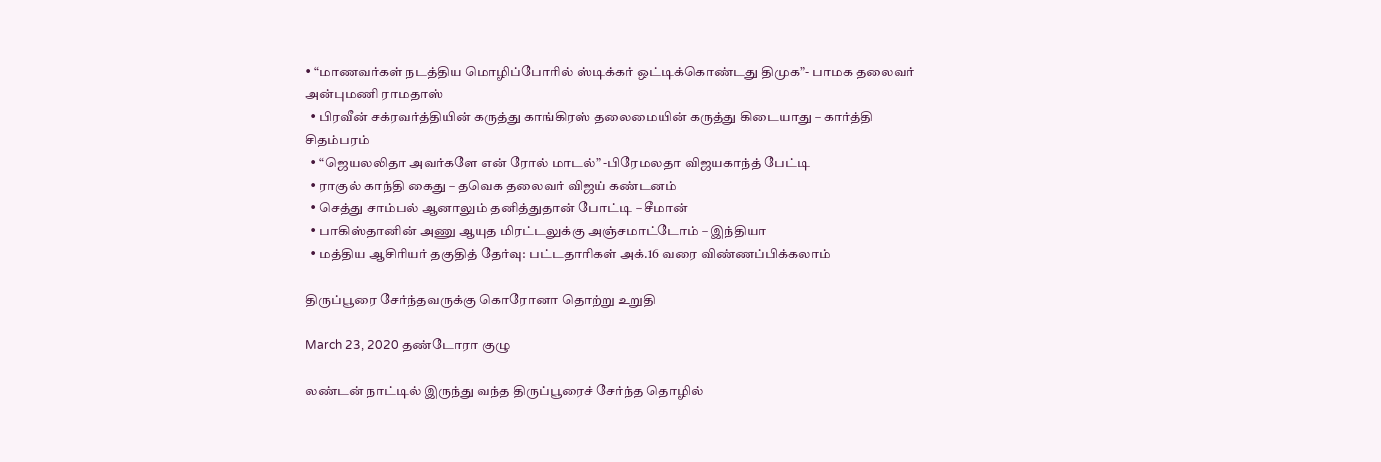• “மாணவர்கள் நடத்திய மொழிப்போரில் ஸ்டிக்கர் ஒட்டிக்கொண்டது திமுக”- பாமக தலைவர் அன்புமணி ராமதாஸ்
  • பிரவீன் சக்ரவர்த்தியின் கருத்து காங்கிரஸ் தலைமையின் கருத்து கிடையாது – கார்த்தி சிதம்பரம்
  • “ஜெயலலிதா அவர்களே என் ரோல் மாடல்” -பிரேமலதா விஜயகாந்த் பேட்டி
  • ராகுல் காந்தி கைது – தவெக தலைவர் விஜய் கண்டனம்
  • செத்து சாம்பல் ஆனாலும் தனித்துதான் போட்டி – சீமான்
  • பாகிஸ்தானின் அணு ஆயுத மிரட்டலுக்கு அஞ்சமாட்டோம் – இந்தியா
  • மத்திய ஆசிரியர் தகுதித் தேர்வு: பட்டதாரிகள் அக்.16 வரை விண்ணப்பிக்கலாம்

திருப்பூரை சேர்ந்தவருக்கு கொரோனா தொற்று உறுதி

March 23, 2020 தண்டோரா குழு

லண்டன் நாட்டில் இருந்து வந்த திருப்பூரைச் சேர்ந்த தொழில்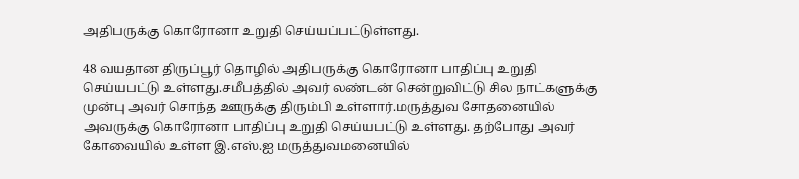அதிபருக்கு கொரோனா உறுதி செய்யப்பட்டுள்ளது.

48 வயதான திருப்பூர் தொழில் அதிபருக்கு கொரோனா பாதிப்பு உறுதி செய்யபட்டு உள்ளது.சமீபத்தில் அவர் லண்டன் சென்றுவிட்டு சில நாட்களுக்கு முன்பு அவர் சொந்த ஊருக்கு திரும்பி உள்ளார்.மருத்துவ சோதனையில் அவருக்கு கொரோனா பாதிப்பு உறுதி செய்யபட்டு உள்ளது. தற்போது அவர் கோவையில் உள்ள இ.எஸ்.ஐ மருத்துவமனையில்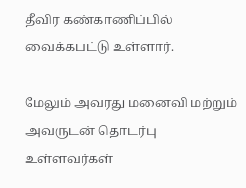தீவிர கண்காணிப்பில் வைக்கபட்டு உள்ளார்.

மேலும் அவரது மனைவி மற்றும் அவருடன் தொடர்பு உள்ளவர்கள்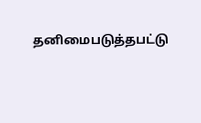தனிமைபடுத்தபட்டு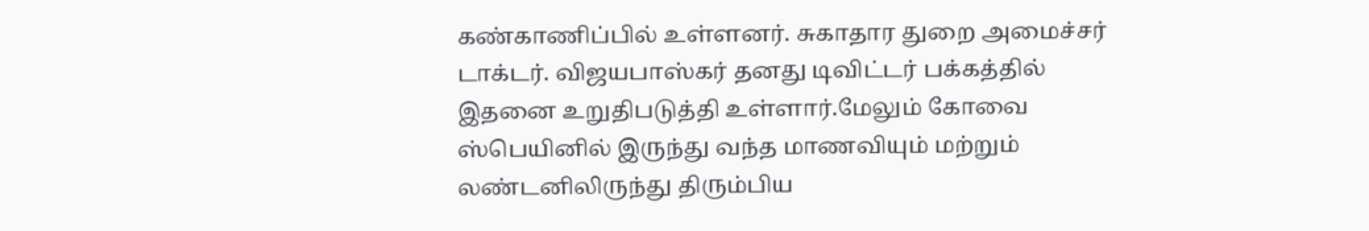கண்காணிப்பில் உள்ளனர். சுகாதார துறை அமைச்சர் டாக்டர். விஜயபாஸ்கர் தனது டிவிட்டர் பக்கத்தில் இதனை உறுதிபடுத்தி உள்ளார்.மேலும் கோவை ஸ்பெயினில் இருந்து வந்த மாணவியும் மற்றும் லண்டனிலிருந்து திரும்பிய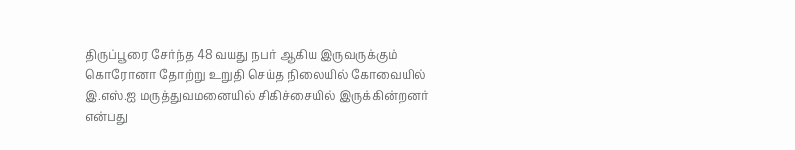திருப்பூரை சேர்ந்த 48 வயது நபர் ஆகிய இருவருக்கும் கொரோனா தோற்று உறுதி செய்த நிலையில் கோவையில் இ.எஸ்.ஐ மருத்துவமனையில் சிகிச்சையில் இருக்கின்றனர் என்பது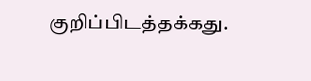குறிப்பிடத்தக்கது.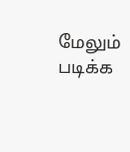மேலும் படிக்க